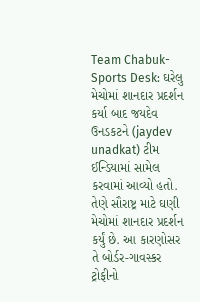Team Chabuk-Sports Desk: ઘરેલુ મેચોમાં શાનદાર પ્રદર્શન કર્યા બાદ જયદેવ ઉનડકટને (jaydev unadkat) ટીમ ઈન્ડિયામાં સામેલ કરવામાં આવ્યો હતો. તેણે સૌરાષ્ટ્ર માટે ઘણી મેચોમાં શાનદાર પ્રદર્શન કર્યું છે. આ કારણોસર તે બોર્ડર-ગાવસ્કર ટ્રોફીનો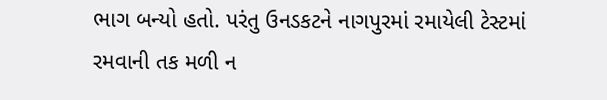ભાગ બન્યો હતો. પરંતુ ઉનડકટને નાગપુરમાં રમાયેલી ટેસ્ટમાં રમવાની તક મળી ન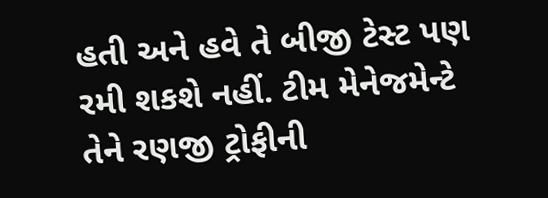હતી અને હવે તે બીજી ટેસ્ટ પણ રમી શકશે નહીં. ટીમ મેનેજમેન્ટે તેને રણજી ટ્રોફીની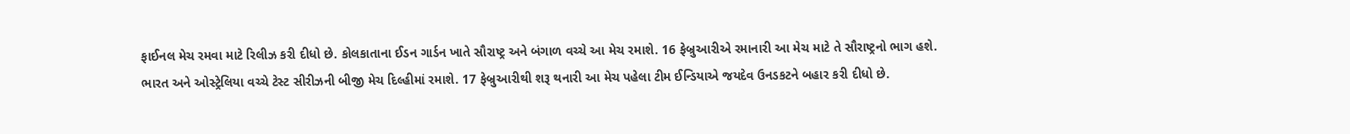ફાઈનલ મેચ રમવા માટે રિલીઝ કરી દીધો છે. કોલકાતાના ઈડન ગાર્ડન ખાતે સૌરાષ્ટ્ર અને બંગાળ વચ્ચે આ મેચ રમાશે. 16 ફેબ્રુઆરીએ રમાનારી આ મેચ માટે તે સૌરાષ્ટ્રનો ભાગ હશે.
ભારત અને ઓસ્ટ્રેલિયા વચ્ચે ટેસ્ટ સીરીઝની બીજી મેચ દિલ્હીમાં રમાશે. 17 ફેબ્રુઆરીથી શરૂ થનારી આ મેચ પહેલા ટીમ ઈન્ડિયાએ જયદેવ ઉનડકટને બહાર કરી દીધો છે.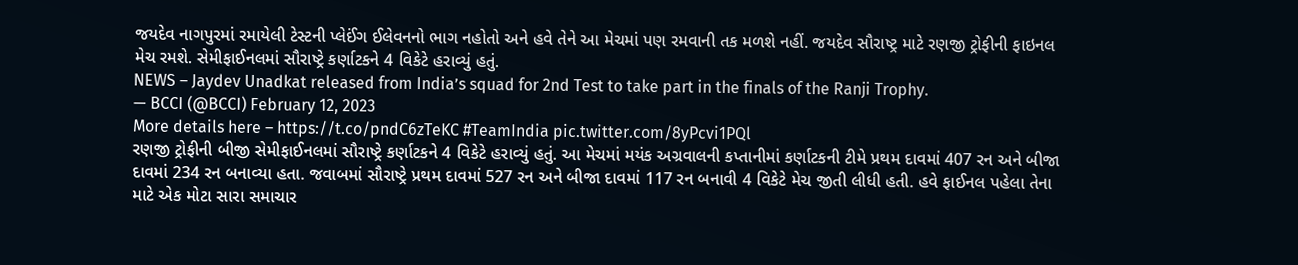જયદેવ નાગપુરમાં રમાયેલી ટેસ્ટની પ્લેઈંગ ઈલેવનનો ભાગ નહોતો અને હવે તેને આ મેચમાં પણ રમવાની તક મળશે નહીં. જયદેવ સૌરાષ્ટ્ર માટે રણજી ટ્રોફીની ફાઇનલ મેચ રમશે. સેમીફાઈનલમાં સૌરાષ્ટ્રે કર્ણાટકને 4 વિકેટે હરાવ્યું હતું.
NEWS – Jaydev Unadkat released from India’s squad for 2nd Test to take part in the finals of the Ranji Trophy.
— BCCI (@BCCI) February 12, 2023
More details here – https://t.co/pndC6zTeKC #TeamIndia pic.twitter.com/8yPcvi1PQl
રણજી ટ્રોફીની બીજી સેમીફાઈનલમાં સૌરાષ્ટ્રે કર્ણાટકને 4 વિકેટે હરાવ્યું હતું. આ મેચમાં મયંક અગ્રવાલની કપ્તાનીમાં કર્ણાટકની ટીમે પ્રથમ દાવમાં 407 રન અને બીજા દાવમાં 234 રન બનાવ્યા હતા. જવાબમાં સૌરાષ્ટ્રે પ્રથમ દાવમાં 527 રન અને બીજા દાવમાં 117 રન બનાવી 4 વિકેટે મેચ જીતી લીધી હતી. હવે ફાઈનલ પહેલા તેના માટે એક મોટા સારા સમાચાર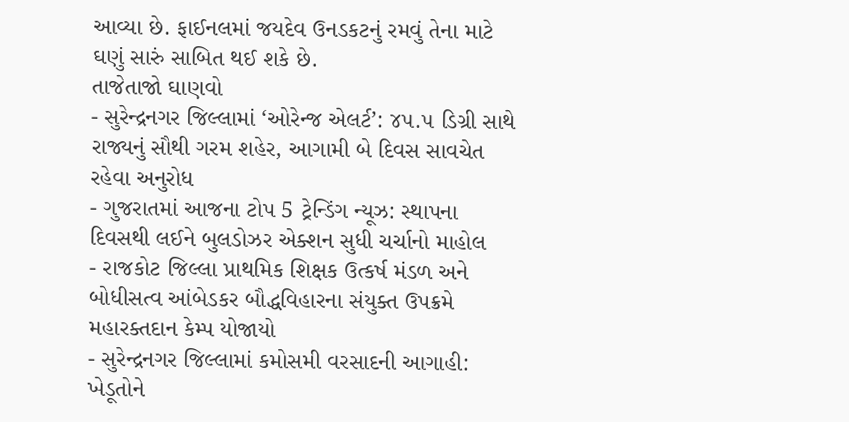આવ્યા છે. ફાઈનલમાં જયદેવ ઉનડકટનું રમવું તેના માટે ઘણું સારું સાબિત થઈ શકે છે.
તાજેતાજો ઘાણવો
- સુરેન્દ્રનગર જિલ્લામાં ‘ઓરેન્જ એલર્ટ’: ૪૫.૫ ડિગ્રી સાથે રાજ્યનું સૌથી ગરમ શહેર, આગામી બે દિવસ સાવચેત રહેવા અનુરોધ
- ગુજરાતમાં આજના ટોપ 5 ટ્રેન્ડિંગ ન્યૂઝ: સ્થાપના દિવસથી લઈને બુલડોઝર એક્શન સુધી ચર્ચાનો માહોલ
- રાજકોટ જિલ્લા પ્રાથમિક શિક્ષક ઉત્કર્ષ મંડળ અને બોધીસત્વ આંબેડકર બૌદ્ધવિહારના સંયુક્ત ઉપક્રમે મહારક્તદાન કેમ્પ યોજાયો
- સુરેન્દ્રનગર જિલ્લામાં કમોસમી વરસાદની આગાહી: ખેડૂતોને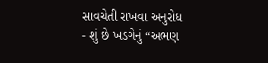સાવચેતી રાખવા અનુરોધ
- શું છે ખડગેનું “અભણ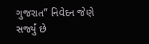ગુજરાત” નિવેદન જેણે સર્જ્યું છે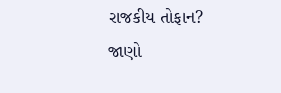રાજકીય તોફાન? જાણો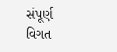સંપૂર્ણ વિગત